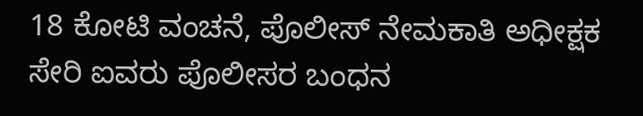18 ಕೋಟಿ ವಂಚನೆ, ಪೊಲೀಸ್ ನೇಮಕಾತಿ ಅಧೀಕ್ಷಕ ಸೇರಿ ಐವರು ಪೊಲೀಸರ ಬಂಧನ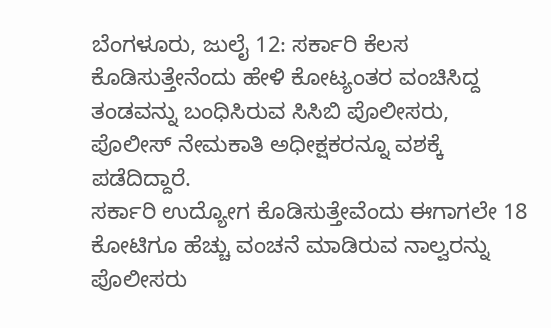ಬೆಂಗಳೂರು, ಜುಲೈ 12: ಸರ್ಕಾರಿ ಕೆಲಸ ಕೊಡಿಸುತ್ತೇನೆಂದು ಹೇಳಿ ಕೋಟ್ಯಂತರ ವಂಚಿಸಿದ್ದ ತಂಡವನ್ನು ಬಂಧಿಸಿರುವ ಸಿಸಿಬಿ ಪೊಲೀಸರು, ಪೊಲೀಸ್ ನೇಮಕಾತಿ ಅಧೀಕ್ಷಕರನ್ನೂ ವಶಕ್ಕೆ ಪಡೆದಿದ್ದಾರೆ.
ಸರ್ಕಾರಿ ಉದ್ಯೋಗ ಕೊಡಿಸುತ್ತೇವೆಂದು ಈಗಾಗಲೇ 18 ಕೋಟಿಗೂ ಹೆಚ್ಚು ವಂಚನೆ ಮಾಡಿರುವ ನಾಲ್ವರನ್ನು ಪೊಲೀಸರು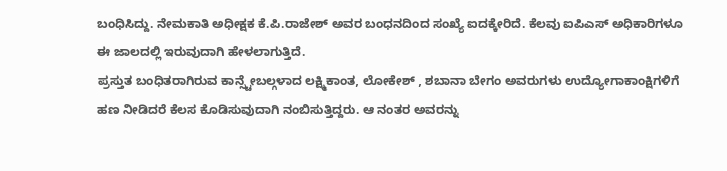ಬಂಧಿಸಿದ್ದು. ನೇಮಕಾತಿ ಅಧೀಕ್ಷಕ ಕೆ.ಪಿ.ರಾಜೇಶ್ ಅವರ ಬಂಧನದಿಂದ ಸಂಖ್ಯೆ ಐದಕ್ಕೇರಿದೆ. ಕೆಲವು ಐಪಿಎಸ್ ಅಧಿಕಾರಿಗಳೂ ಈ ಜಾಲದಲ್ಲಿ ಇರುವುದಾಗಿ ಹೇಳಲಾಗುತ್ತಿದೆ.
ಪ್ರಸ್ತುತ ಬಂಧಿತರಾಗಿರುವ ಕಾನ್ಸ್ಟೇಬಲ್ಗಳಾದ ಲಕ್ಷ್ಮಿಕಾಂತ, ಲೋಕೇಶ್ , ಶಬಾನಾ ಬೇಗಂ ಅವರುಗಳು ಉದ್ಯೋಗಾಕಾಂಕ್ಷಿಗಳಿಗೆ ಹಣ ನೀಡಿದರೆ ಕೆಲಸ ಕೊಡಿಸುವುದಾಗಿ ನಂಬಿಸುತ್ತಿದ್ದರು. ಆ ನಂತರ ಅವರನ್ನು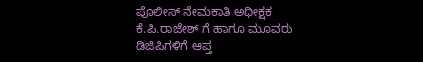ಪೊಲೀಸ್ ನೇಮಕಾತಿ ಅಧೀಕ್ಷಕ ಕೆ.ಪಿ.ರಾಜೇಶ್ ಗೆ ಹಾಗೂ ಮೂವರು ಡಿಜಿಪಿಗಳಿಗೆ ಆಪ್ತ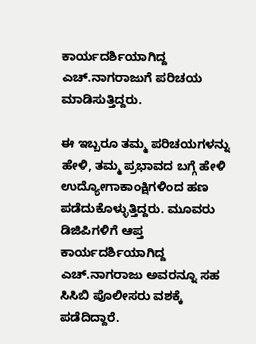ಕಾರ್ಯದರ್ಶಿಯಾಗಿದ್ದ ಎಚ್.ನಾಗರಾಜುಗೆ ಪರಿಚಯ ಮಾಡಿಸುತ್ತಿದ್ದರು.

ಈ ಇಬ್ಬರೂ ತಮ್ಮ ಪರಿಚಯಗಳನ್ನು ಹೇಳಿ, ತಮ್ಮ ಪ್ರಭಾವದ ಬಗ್ಗೆ ಹೇಳಿ ಉದ್ಯೋಗಾಕಾಂಕ್ಷಿಗಳಿಂದ ಹಣ ಪಡೆದುಕೊಳ್ಳುತ್ತಿದ್ದರು. ಮೂವರು ಡಿಜಿಪಿಗಳಿಗೆ ಆಪ್ತ ಕಾರ್ಯದರ್ಶಿಯಾಗಿದ್ದ ಎಚ್.ನಾಗರಾಜು ಅವರನ್ನೂ ಸಹ ಸಿಸಿಬಿ ಪೊಲೀಸರು ವಶಕ್ಕೆ ಪಡೆದಿದ್ದಾರೆ.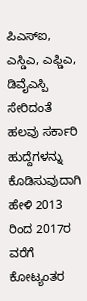ಪಿಎಸ್ಐ, ಎಸ್ಡಿಎ, ಎಫ್ಡಿಎ, ಡಿವೈಎಸ್ಪಿ ಸೇರಿದಂತೆ ಹಲವು ಸರ್ಕಾರಿ ಹುದ್ದೆಗಳನ್ನು ಕೊಡಿಸುವುದಾಗಿ ಹೇಳಿ 2013 ರಿಂದ 2017ರ ವರೆಗೆ ಕೋಟ್ಯಂತರ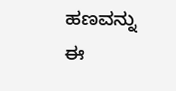ಹಣವನ್ನು ಈ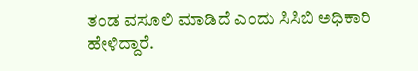ತಂಡ ವಸೂಲಿ ಮಾಡಿದೆ ಎಂದು ಸಿಸಿಬಿ ಅಧಿಕಾರಿ ಹೇಳಿದ್ದಾರೆ.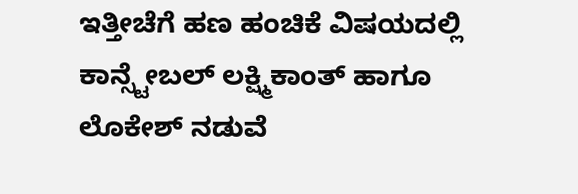ಇತ್ತೀಚೆಗೆ ಹಣ ಹಂಚಿಕೆ ವಿಷಯದಲ್ಲಿ ಕಾನ್ಸ್ಟೇಬಲ್ ಲಕ್ಷ್ಮಿಕಾಂತ್ ಹಾಗೂ ಲೊಕೇಶ್ ನಡುವೆ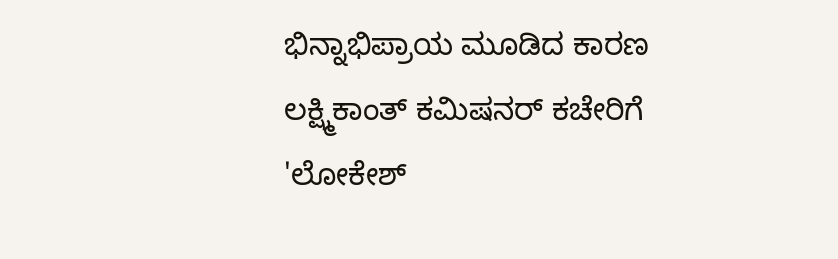ಭಿನ್ನಾಭಿಪ್ರಾಯ ಮೂಡಿದ ಕಾರಣ ಲಕ್ಷ್ಮಿಕಾಂತ್ ಕಮಿಷನರ್ ಕಚೇರಿಗೆ 'ಲೋಕೇಶ್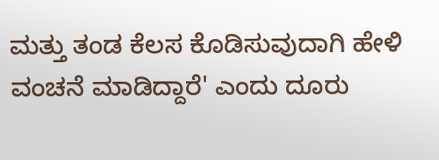ಮತ್ತು ತಂಡ ಕೆಲಸ ಕೊಡಿಸುವುದಾಗಿ ಹೇಳಿ ವಂಚನೆ ಮಾಡಿದ್ದಾರೆ' ಎಂದು ದೂರು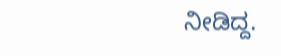ನೀಡಿದ್ದ.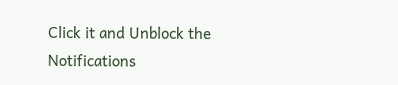Click it and Unblock the Notifications